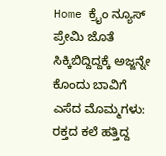Home ಕ್ರೈಂ ನ್ಯೂಸ್ ಪ್ರೇಮಿ ಜೊತೆ ಸಿಕ್ಕಿಬಿದ್ದಿದ್ದಕ್ಕೆ ಅಜ್ಜನ್ನೇ ಕೊಂದು ಬಾವಿಗೆ ಎಸೆದ ಮೊಮ್ಮಗಳು: ರಕ್ತದ ಕಲೆ ಹತ್ತಿದ್ದ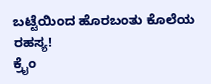ಬಟ್ಟೆಯಿಂದ ಹೊರಬಂತು ಕೊಲೆಯ ರಹಸ್ಯ!
ಕ್ರೈಂ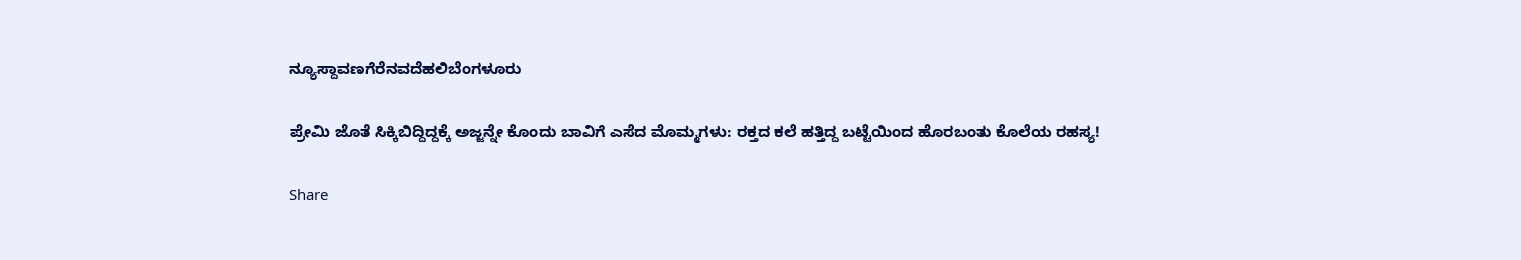ನ್ಯೂಸ್ದಾವಣಗೆರೆನವದೆಹಲಿಬೆಂಗಳೂರು

ಪ್ರೇಮಿ ಜೊತೆ ಸಿಕ್ಕಿಬಿದ್ದಿದ್ದಕ್ಕೆ ಅಜ್ಜನ್ನೇ ಕೊಂದು ಬಾವಿಗೆ ಎಸೆದ ಮೊಮ್ಮಗಳು: ರಕ್ತದ ಕಲೆ ಹತ್ತಿದ್ದ ಬಟ್ಟೆಯಿಂದ ಹೊರಬಂತು ಕೊಲೆಯ ರಹಸ್ಯ!

Share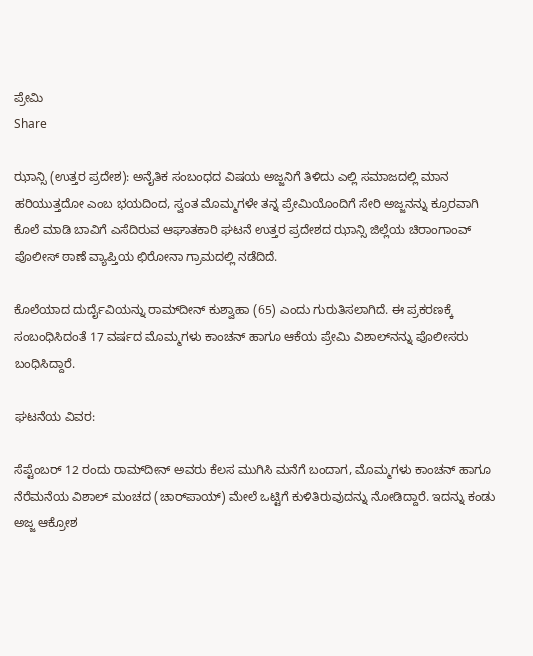ಪ್ರೇಮಿ
Share

ಝಾನ್ಸಿ (ಉತ್ತರ ಪ್ರದೇಶ): ಅನೈತಿಕ ಸಂಬಂಧದ ವಿಷಯ ಅಜ್ಜನಿಗೆ ತಿಳಿದು ಎಲ್ಲಿ ಸಮಾಜದಲ್ಲಿ ಮಾನ ಹರಿಯುತ್ತದೋ ಎಂಬ ಭಯದಿಂದ, ಸ್ವಂತ ಮೊಮ್ಮಗಳೇ ತನ್ನ ಪ್ರೇಮಿಯೊಂದಿಗೆ ಸೇರಿ ಅಜ್ಜನನ್ನು ಕ್ರೂರವಾಗಿ ಕೊಲೆ ಮಾಡಿ ಬಾವಿಗೆ ಎಸೆದಿರುವ ಆಘಾತಕಾರಿ ಘಟನೆ ಉತ್ತರ ಪ್ರದೇಶದ ಝಾನ್ಸಿ ಜಿಲ್ಲೆಯ ಚಿರಾಂಗಾಂವ್ ಪೊಲೀಸ್ ಠಾಣೆ ವ್ಯಾಪ್ತಿಯ ಛಿರೋನಾ ಗ್ರಾಮದಲ್ಲಿ ನಡೆದಿದೆ.

ಕೊಲೆಯಾದ ದುರ್ದೈವಿಯನ್ನು ರಾಮ್‌ದೀನ್ ಕುಶ್ವಾಹಾ (65) ಎಂದು ಗುರುತಿಸಲಾಗಿದೆ. ಈ ಪ್ರಕರಣಕ್ಕೆ ಸಂಬಂಧಿಸಿದಂತೆ 17 ವರ್ಷದ ಮೊಮ್ಮಗಳು ಕಾಂಚನ್ ಹಾಗೂ ಆಕೆಯ ಪ್ರೇಮಿ ವಿಶಾಲ್‌ನನ್ನು ಪೊಲೀಸರು ಬಂಧಿಸಿದ್ದಾರೆ.

ಘಟನೆಯ ವಿವರ:

ಸೆಪ್ಟೆಂಬರ್ 12 ರಂದು ರಾಮ್‌ದೀನ್ ಅವರು ಕೆಲಸ ಮುಗಿಸಿ ಮನೆಗೆ ಬಂದಾಗ, ಮೊಮ್ಮಗಳು ಕಾಂಚನ್ ಹಾಗೂ ನೆರೆಮನೆಯ ವಿಶಾಲ್ ಮಂಚದ (ಚಾರ್‌ಪಾಯ್) ಮೇಲೆ ಒಟ್ಟಿಗೆ ಕುಳಿತಿರುವುದನ್ನು ನೋಡಿದ್ದಾರೆ. ಇದನ್ನು ಕಂಡು ಅಜ್ಜ ಆಕ್ರೋಶ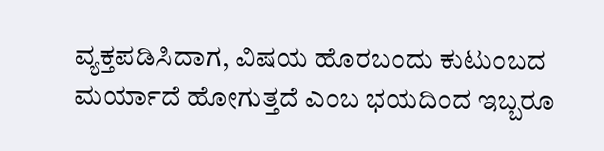ವ್ಯಕ್ತಪಡಿಸಿದಾಗ, ವಿಷಯ ಹೊರಬಂದು ಕುಟುಂಬದ ಮರ್ಯಾದೆ ಹೋಗುತ್ತದೆ ಎಂಬ ಭಯದಿಂದ ಇಬ್ಬರೂ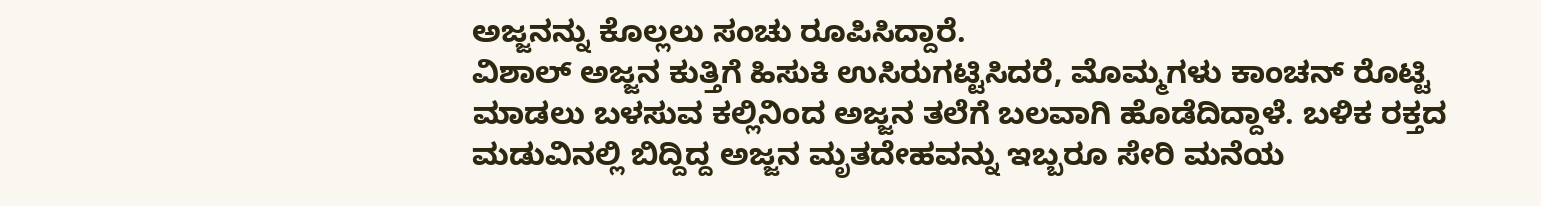ಅಜ್ಜನನ್ನು ಕೊಲ್ಲಲು ಸಂಚು ರೂಪಿಸಿದ್ದಾರೆ.
ವಿಶಾಲ್ ಅಜ್ಜನ ಕುತ್ತಿಗೆ ಹಿಸುಕಿ ಉಸಿರುಗಟ್ಟಿಸಿದರೆ, ಮೊಮ್ಮಗಳು ಕಾಂಚನ್ ರೊಟ್ಟಿ ಮಾಡಲು ಬಳಸುವ ಕಲ್ಲಿನಿಂದ ಅಜ್ಜನ ತಲೆಗೆ ಬಲವಾಗಿ ಹೊಡೆದಿದ್ದಾಳೆ. ಬಳಿಕ ರಕ್ತದ ಮಡುವಿನಲ್ಲಿ ಬಿದ್ದಿದ್ದ ಅಜ್ಜನ ಮೃತದೇಹವನ್ನು ಇಬ್ಬರೂ ಸೇರಿ ಮನೆಯ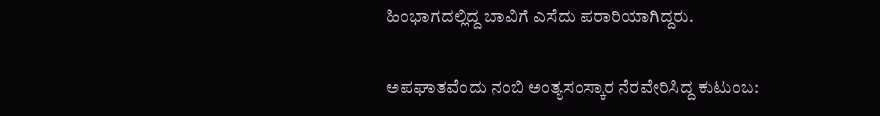ಹಿಂಭಾಗದಲ್ಲಿದ್ದ ಬಾವಿಗೆ ಎಸೆದು ಪರಾರಿಯಾಗಿದ್ದರು.

ಅಪಘಾತವೆಂದು ನಂಬಿ ಅಂತ್ಯಸಂಸ್ಕಾರ ನೆರವೇರಿಸಿದ್ದ ಕುಟುಂಬ: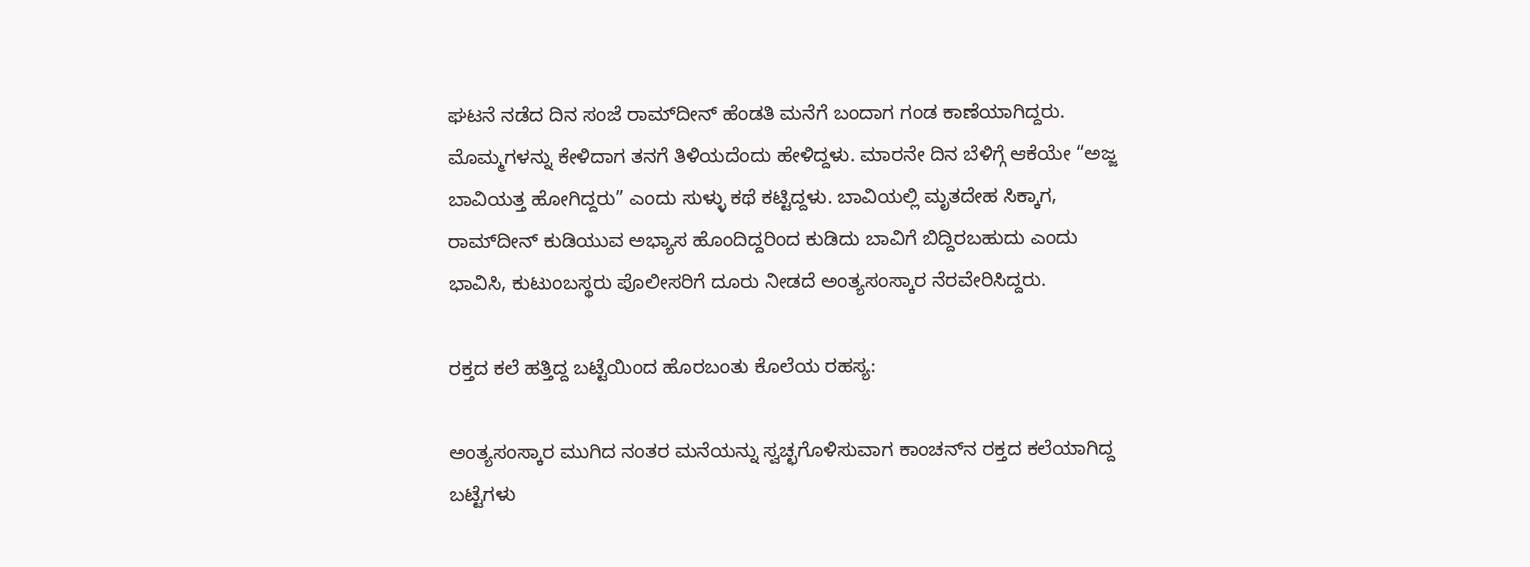ಘಟನೆ ನಡೆದ ದಿನ ಸಂಜೆ ರಾಮ್‌ದೀನ್ ಹೆಂಡತಿ ಮನೆಗೆ ಬಂದಾಗ ಗಂಡ ಕಾಣೆಯಾಗಿದ್ದರು. ಮೊಮ್ಮಗಳನ್ನು ಕೇಳಿದಾಗ ತನಗೆ ತಿಳಿಯದೆಂದು ಹೇಳಿದ್ದಳು. ಮಾರನೇ ದಿನ ಬೆಳಿಗ್ಗೆ ಆಕೆಯೇ “ಅಜ್ಜ ಬಾವಿಯತ್ತ ಹೋಗಿದ್ದರು” ಎಂದು ಸುಳ್ಳು ಕಥೆ ಕಟ್ಟಿದ್ದಳು. ಬಾವಿಯಲ್ಲಿ ಮೃತದೇಹ ಸಿಕ್ಕಾಗ, ರಾಮ್‌ದೀನ್ ಕುಡಿಯುವ ಅಭ್ಯಾಸ ಹೊಂದಿದ್ದರಿಂದ ಕುಡಿದು ಬಾವಿಗೆ ಬಿದ್ದಿರಬಹುದು ಎಂದು ಭಾವಿಸಿ, ಕುಟುಂಬಸ್ಥರು ಪೊಲೀಸರಿಗೆ ದೂರು ನೀಡದೆ ಅಂತ್ಯಸಂಸ್ಕಾರ ನೆರವೇರಿಸಿದ್ದರು.

ರಕ್ತದ ಕಲೆ ಹತ್ತಿದ್ದ ಬಟ್ಟೆಯಿಂದ ಹೊರಬಂತು ಕೊಲೆಯ ರಹಸ್ಯ:

ಅಂತ್ಯಸಂಸ್ಕಾರ ಮುಗಿದ ನಂತರ ಮನೆಯನ್ನು ಸ್ವಚ್ಛಗೊಳಿಸುವಾಗ ಕಾಂಚನ್‌ನ ರಕ್ತದ ಕಲೆಯಾಗಿದ್ದ ಬಟ್ಟೆಗಳು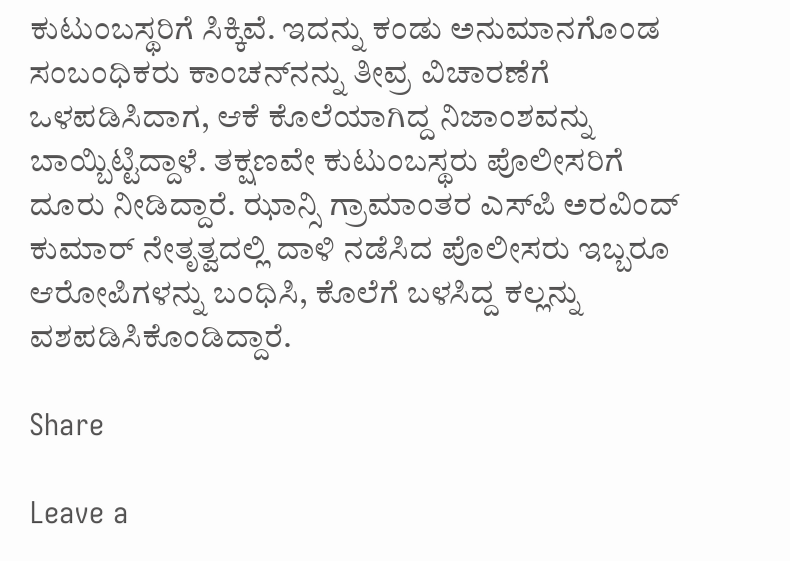ಕುಟುಂಬಸ್ಥರಿಗೆ ಸಿಕ್ಕಿವೆ. ಇದನ್ನು ಕಂಡು ಅನುಮಾನಗೊಂಡ ಸಂಬಂಧಿಕರು ಕಾಂಚನ್‌ನನ್ನು ತೀವ್ರ ವಿಚಾರಣೆಗೆ ಒಳಪಡಿಸಿದಾಗ, ಆಕೆ ಕೊಲೆಯಾಗಿದ್ದ ನಿಜಾಂಶವನ್ನು ಬಾಯ್ಬಿಟ್ಟಿದ್ದಾಳೆ. ತಕ್ಷಣವೇ ಕುಟುಂಬಸ್ಥರು ಪೊಲೀಸರಿಗೆ ದೂರು ನೀಡಿದ್ದಾರೆ. ಝಾನ್ಸಿ ಗ್ರಾಮಾಂತರ ಎಸ್‌ಪಿ ಅರವಿಂದ್ ಕುಮಾರ್ ನೇತೃತ್ವದಲ್ಲಿ ದಾಳಿ ನಡೆಸಿದ ಪೊಲೀಸರು ಇಬ್ಬರೂ ಆರೋಪಿಗಳನ್ನು ಬಂಧಿಸಿ, ಕೊಲೆಗೆ ಬಳಸಿದ್ದ ಕಲ್ಲನ್ನು ವಶಪಡಿಸಿಕೊಂಡಿದ್ದಾರೆ.

Share

Leave a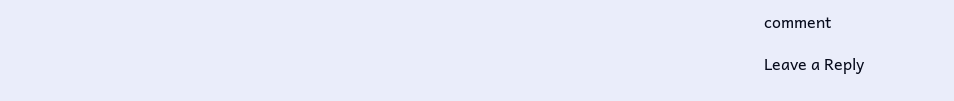comment

Leave a Reply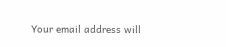Your email address will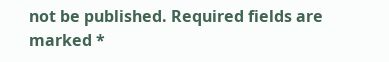not be published. Required fields are marked *